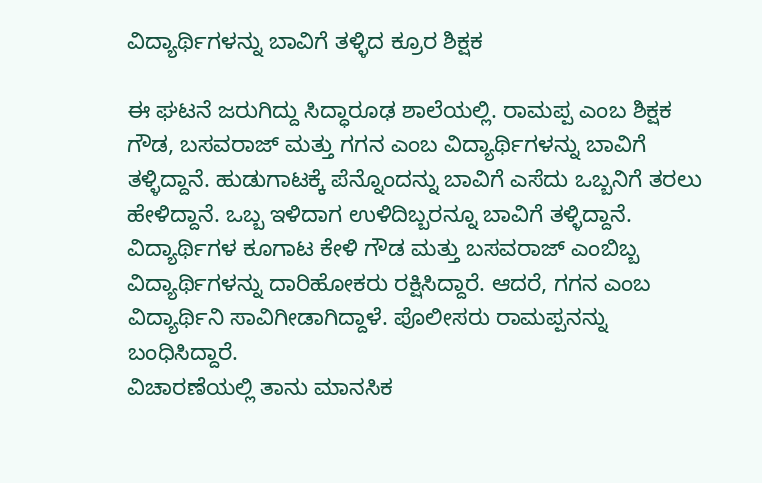ವಿದ್ಯಾರ್ಥಿಗಳನ್ನು ಬಾವಿಗೆ ತಳ್ಳಿದ ಕ್ರೂರ ಶಿಕ್ಷಕ

ಈ ಘಟನೆ ಜರುಗಿದ್ದು ಸಿದ್ಧಾರೂಢ ಶಾಲೆಯಲ್ಲಿ. ರಾಮಪ್ಪ ಎಂಬ ಶಿಕ್ಷಕ ಗೌಡ, ಬಸವರಾಜ್ ಮತ್ತು ಗಗನ ಎಂಬ ವಿದ್ಯಾರ್ಥಿಗಳನ್ನು ಬಾವಿಗೆ ತಳ್ಳಿದ್ದಾನೆ. ಹುಡುಗಾಟಕ್ಕೆ ಪೆನ್ನೊಂದನ್ನು ಬಾವಿಗೆ ಎಸೆದು ಒಬ್ಬನಿಗೆ ತರಲು ಹೇಳಿದ್ದಾನೆ. ಒಬ್ಬ ಇಳಿದಾಗ ಉಳಿದಿಬ್ಬರನ್ನೂ ಬಾವಿಗೆ ತಳ್ಳಿದ್ದಾನೆ.
ವಿದ್ಯಾರ್ಥಿಗಳ ಕೂಗಾಟ ಕೇಳಿ ಗೌಡ ಮತ್ತು ಬಸವರಾಜ್ ಎಂಬಿಬ್ಬ ವಿದ್ಯಾರ್ಥಿಗಳನ್ನು ದಾರಿಹೋಕರು ರಕ್ಷಿಸಿದ್ದಾರೆ. ಆದರೆ, ಗಗನ ಎಂಬ ವಿದ್ಯಾರ್ಥಿನಿ ಸಾವಿಗೀಡಾಗಿದ್ದಾಳೆ. ಪೊಲೀಸರು ರಾಮಪ್ಪನನ್ನು ಬಂಧಿಸಿದ್ದಾರೆ.
ವಿಚಾರಣೆಯಲ್ಲಿ ತಾನು ಮಾನಸಿಕ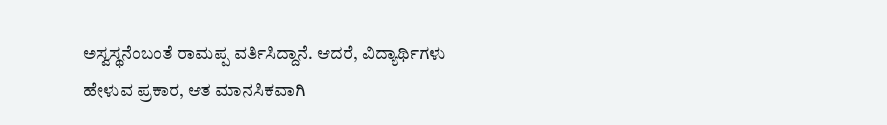ಅಸ್ವಸ್ಥನೆಂಬಂತೆ ರಾಮಪ್ಪ ವರ್ತಿಸಿದ್ದಾನೆ. ಆದರೆ, ವಿದ್ಯಾರ್ಥಿಗಳು ಹೇಳುವ ಪ್ರಕಾರ, ಆತ ಮಾನಸಿಕವಾಗಿ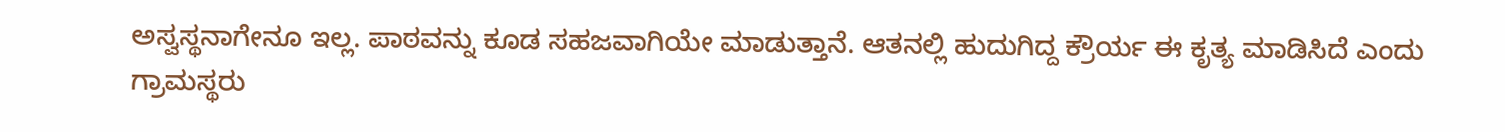ಅಸ್ವಸ್ಥನಾಗೇನೂ ಇಲ್ಲ. ಪಾಠವನ್ನು ಕೂಡ ಸಹಜವಾಗಿಯೇ ಮಾಡುತ್ತಾನೆ. ಆತನಲ್ಲಿ ಹುದುಗಿದ್ದ ಕ್ರೌರ್ಯ ಈ ಕೃತ್ಯ ಮಾಡಿಸಿದೆ ಎಂದು ಗ್ರಾಮಸ್ಥರು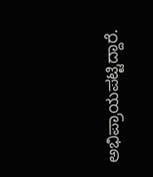ಅಭಿಪ್ರಾಯಪಟ್ಟಿದ್ದಾರೆ.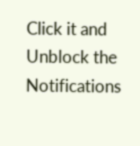Click it and Unblock the Notifications